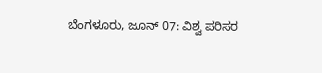ಬೆಂಗಳೂರು, ಜೂನ್ 07: ವಿಶ್ವ ಪರಿಸರ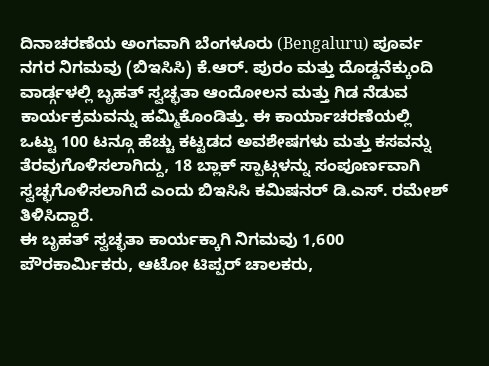ದಿನಾಚರಣೆಯ ಅಂಗವಾಗಿ ಬೆಂಗಳೂರು (Bengaluru) ಪೂರ್ವ ನಗರ ನಿಗಮವು (ಬಿಇಸಿಸಿ) ಕೆ.ಆರ್. ಪುರಂ ಮತ್ತು ದೊಡ್ಡನೆಕ್ಕುಂದಿ ವಾರ್ಡ್ಗಳಲ್ಲಿ ಬೃಹತ್ ಸ್ವಚ್ಛತಾ ಆಂದೋಲನ ಮತ್ತು ಗಿಡ ನೆಡುವ ಕಾರ್ಯಕ್ರಮವನ್ನು ಹಮ್ಮಿಕೊಂಡಿತ್ತು. ಈ ಕಾರ್ಯಾಚರಣೆಯಲ್ಲಿ ಒಟ್ಟು 100 ಟನ್ಗೂ ಹೆಚ್ಚು ಕಟ್ಟಡದ ಅವಶೇಷಗಳು ಮತ್ತು ಕಸವನ್ನು ತೆರವುಗೊಳಿಸಲಾಗಿದ್ದು, 18 ಬ್ಲಾಕ್ ಸ್ಪಾಟ್ಗಳನ್ನು ಸಂಪೂರ್ಣವಾಗಿ ಸ್ವಚ್ಛಗೊಳಿಸಲಾಗಿದೆ ಎಂದು ಬಿಇಸಿಸಿ ಕಮಿಷನರ್ ಡಿ.ಎಸ್. ರಮೇಶ್ ತಿಳಿಸಿದ್ದಾರೆ.
ಈ ಬೃಹತ್ ಸ್ವಚ್ಛತಾ ಕಾರ್ಯಕ್ಕಾಗಿ ನಿಗಮವು 1,600 ಪೌರಕಾರ್ಮಿಕರು, ಆಟೋ ಟಿಪ್ಪರ್ ಚಾಲಕರು,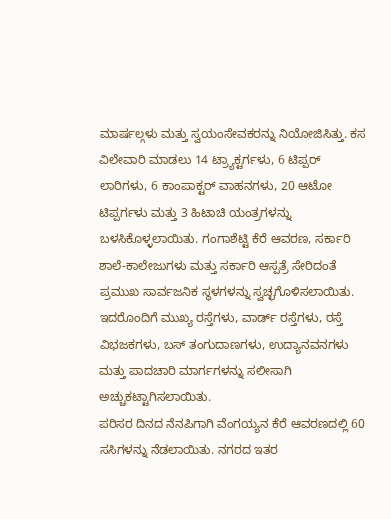ಮಾರ್ಷಲ್ಗಳು ಮತ್ತು ಸ್ವಯಂಸೇವಕರನ್ನು ನಿಯೋಜಿಸಿತ್ತು. ಕಸ ವಿಲೇವಾರಿ ಮಾಡಲು 14 ಟ್ರ್ಯಾಕ್ಟರ್ಗಳು, 6 ಟಿಪ್ಪರ್ ಲಾರಿಗಳು, 6 ಕಾಂಪಾಕ್ಟರ್ ವಾಹನಗಳು, 20 ಆಟೋ ಟಿಪ್ಪರ್ಗಳು ಮತ್ತು 3 ಹಿಟಾಚಿ ಯಂತ್ರಗಳನ್ನು ಬಳಸಿಕೊಳ್ಳಲಾಯಿತು. ಗಂಗಾಶೆಟ್ಟಿ ಕೆರೆ ಆವರಣ, ಸರ್ಕಾರಿ ಶಾಲೆ-ಕಾಲೇಜುಗಳು ಮತ್ತು ಸರ್ಕಾರಿ ಆಸ್ಪತ್ರೆ ಸೇರಿದಂತೆ ಪ್ರಮುಖ ಸಾರ್ವಜನಿಕ ಸ್ಥಳಗಳನ್ನು ಸ್ವಚ್ಛಗೊಳಿಸಲಾಯಿತು. ಇದರೊಂದಿಗೆ ಮುಖ್ಯ ರಸ್ತೆಗಳು, ವಾರ್ಡ್ ರಸ್ತೆಗಳು, ರಸ್ತೆ ವಿಭಜಕಗಳು, ಬಸ್ ತಂಗುದಾಣಗಳು, ಉದ್ಯಾನವನಗಳು ಮತ್ತು ಪಾದಚಾರಿ ಮಾರ್ಗಗಳನ್ನು ಸಲೀಸಾಗಿ ಅಚ್ಚುಕಟ್ಟಾಗಿಸಲಾಯಿತು.
ಪರಿಸರ ದಿನದ ನೆನಪಿಗಾಗಿ ವೆಂಗಯ್ಯನ ಕೆರೆ ಆವರಣದಲ್ಲಿ 60 ಸಸಿಗಳನ್ನು ನೆಡಲಾಯಿತು. ನಗರದ ಇತರ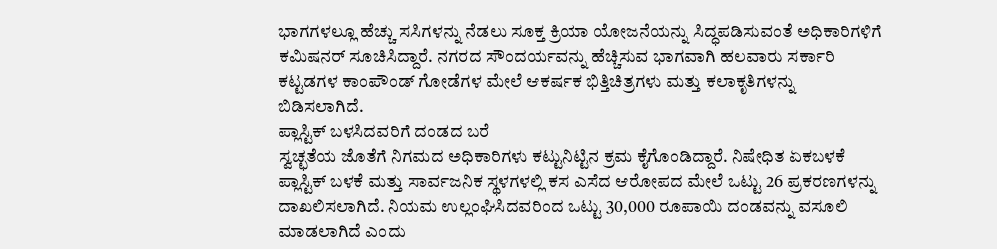ಭಾಗಗಳಲ್ಲೂ ಹೆಚ್ಚು ಸಸಿಗಳನ್ನು ನೆಡಲು ಸೂಕ್ತ ಕ್ರಿಯಾ ಯೋಜನೆಯನ್ನು ಸಿದ್ಧಪಡಿಸುವಂತೆ ಅಧಿಕಾರಿಗಳಿಗೆ ಕಮಿಷನರ್ ಸೂಚಿಸಿದ್ದಾರೆ. ನಗರದ ಸೌಂದರ್ಯವನ್ನು ಹೆಚ್ಚಿಸುವ ಭಾಗವಾಗಿ ಹಲವಾರು ಸರ್ಕಾರಿ ಕಟ್ಟಡಗಳ ಕಾಂಪೌಂಡ್ ಗೋಡೆಗಳ ಮೇಲೆ ಆಕರ್ಷಕ ಭಿತ್ತಿಚಿತ್ರಗಳು ಮತ್ತು ಕಲಾಕೃತಿಗಳನ್ನು ಬಿಡಿಸಲಾಗಿದೆ.
ಪ್ಲಾಸ್ಟಿಕ್ ಬಳಸಿದವರಿಗೆ ದಂಡದ ಬರೆ
ಸ್ವಚ್ಛತೆಯ ಜೊತೆಗೆ ನಿಗಮದ ಅಧಿಕಾರಿಗಳು ಕಟ್ಟುನಿಟ್ಟಿನ ಕ್ರಮ ಕೈಗೊಂಡಿದ್ದಾರೆ. ನಿಷೇಧಿತ ಏಕಬಳಕೆ ಪ್ಲಾಸ್ಟಿಕ್ ಬಳಕೆ ಮತ್ತು ಸಾರ್ವಜನಿಕ ಸ್ಥಳಗಳಲ್ಲಿ ಕಸ ಎಸೆದ ಆರೋಪದ ಮೇಲೆ ಒಟ್ಟು 26 ಪ್ರಕರಣಗಳನ್ನು ದಾಖಲಿಸಲಾಗಿದೆ. ನಿಯಮ ಉಲ್ಲಂಘಿಸಿದವರಿಂದ ಒಟ್ಟು 30,000 ರೂಪಾಯಿ ದಂಡವನ್ನು ವಸೂಲಿ ಮಾಡಲಾಗಿದೆ ಎಂದು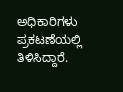ಅಧಿಕಾರಿಗಳು ಪ್ರಕಟಣೆಯಲ್ಲಿ ತಿಳಿಸಿದ್ದಾರೆ.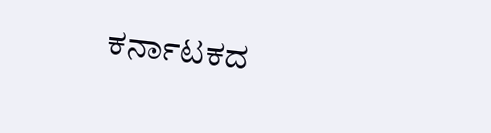ಕರ್ನಾಟಕದ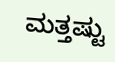ಮತ್ತಷ್ಟು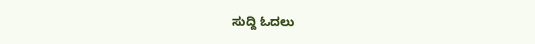ಸುದ್ದಿ ಓದಲು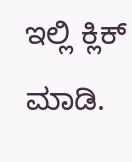ಇಲ್ಲಿ ಕ್ಲಿಕ್ ಮಾಡಿ.